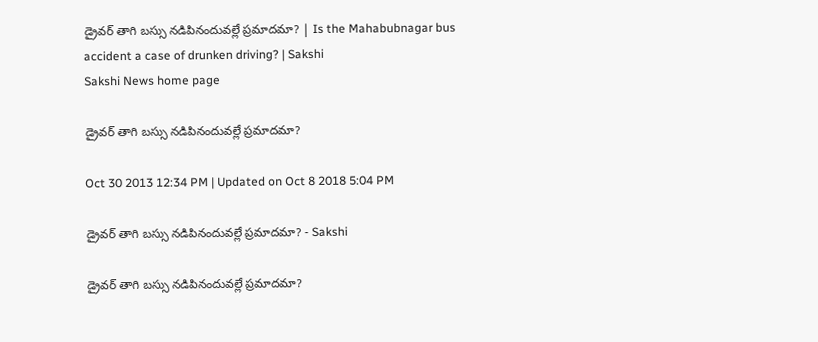డ్రైవర్ తాగి బస్సు నడిపినందువల్లే ప్రమాదమా? | Is the Mahabubnagar bus accident a case of drunken driving? | Sakshi
Sakshi News home page

డ్రైవర్ తాగి బస్సు నడిపినందువల్లే ప్రమాదమా?

Oct 30 2013 12:34 PM | Updated on Oct 8 2018 5:04 PM

డ్రైవర్ తాగి బస్సు నడిపినందువల్లే ప్రమాదమా? - Sakshi

డ్రైవర్ తాగి బస్సు నడిపినందువల్లే ప్రమాదమా?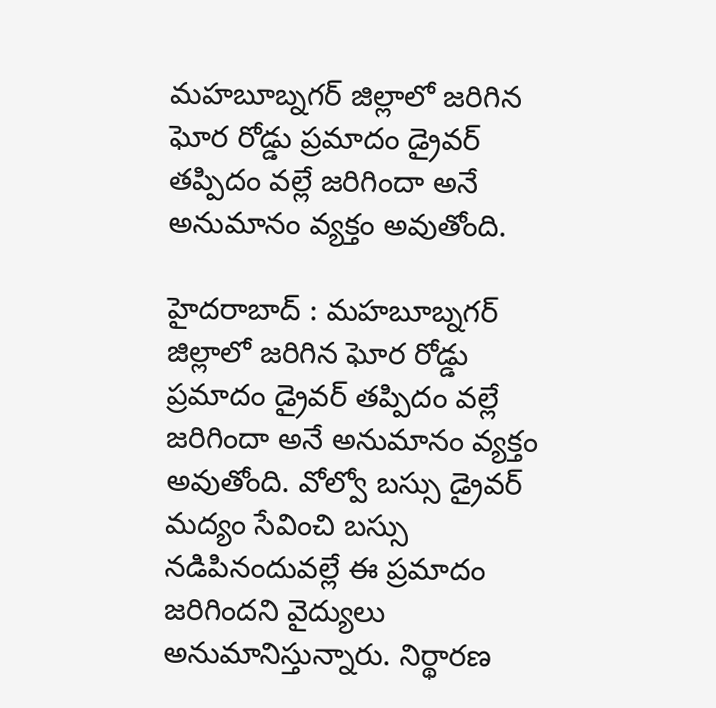మహబూబ్నగర్ జిల్లాలో జరిగిన ఘోర రోడ్డు ప్రమాదం డ్రైవర్ తప్పిదం వల్లే జరిగిందా అనే అనుమానం వ్యక్తం అవుతోంది.

హైదరాబాద్ : మహబూబ్నగర్ జిల్లాలో జరిగిన ఘోర రోడ్డు ప్రమాదం డ్రైవర్ తప్పిదం వల్లే జరిగిందా అనే అనుమానం వ్యక్తం అవుతోంది. వోల్వో బస్సు డ్రైవర్ మద్యం సేవించి బస్సు నడిపినందువల్లే ఈ ప్రమాదం జరిగిందని వైద్యులు అనుమానిస్తున్నారు. నిర్థారణ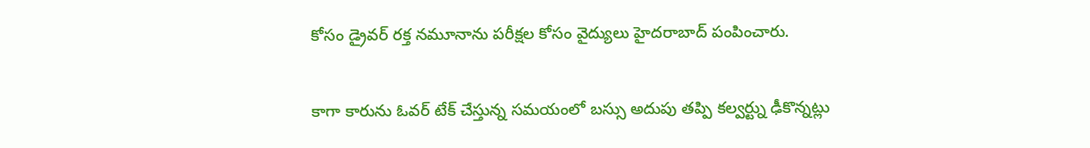కోసం డ్రైవర్ రక్త నమూనాను పరీక్షల కోసం వైద్యులు హైదరాబాద్ పంపించారు.

కాగా కారును ఓవర్ టేక్ చేస్తున్న సమయంలో బస్సు అదుపు తప్పి కల్వర్ట్ను ఢీకొన్నట్లు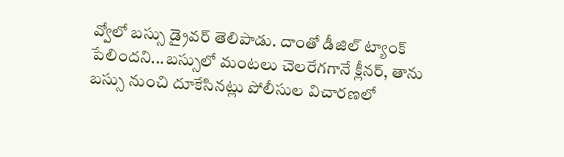వ్వోలో బస్సు డ్రైవర్ తెలిపాడు. దాంతో డీజిల్ ట్యాంక్ పేలిందని...బస్సులో మంటలు చెలరేగగానే క్లీనర్, తాను బస్సు నుంచి దూకేసినట్లు పోలీసుల విచారణలో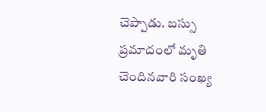చెప్పాడు. బస్సు ప్రమాదంలో మృతి చెందినవారి సంఖ్య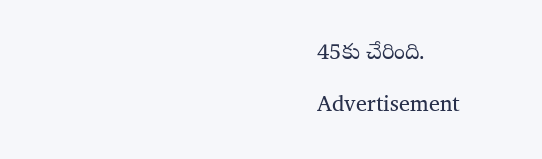45కు చేరింది.

Advertisement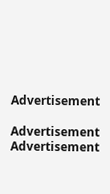Advertisement

Advertisement
Advertisement